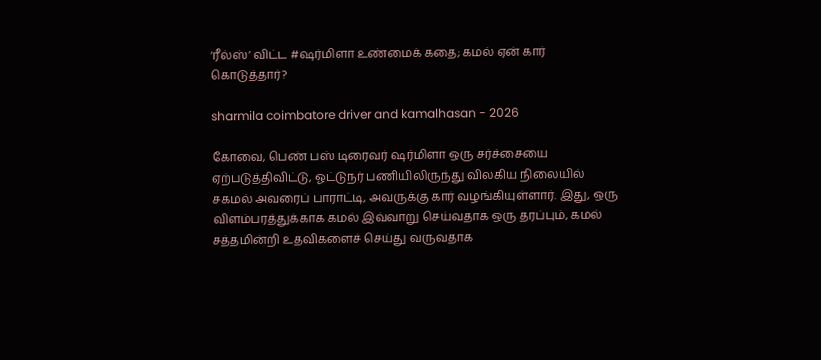‘ரீல்ஸ்’ விட்ட #ஷர்மிளா உண்மைக் கதை; கமல் ஏன் கார் கொடுத்தார்?

sharmila coimbatore driver and kamalhasan - 2026

கோவை, பெண் பஸ் டிரைவர் ஷர்மிளா ஒரு சர்ச்சையை ஏற்படுத்திவிட்டு, ஓட்டுநர் பணியிலிருந்து விலகிய நிலையில் சகமல் அவரைப் பாராட்டி, அவருக்கு கார் வழங்கியுள்ளார். இது, ஒரு விளம்பரத்துக்காக கமல் இவ்வாறு செய்வதாக ஒரு தரப்பும், கமல் சத்தமின்றி உதவிகளைச் செய்து வருவதாக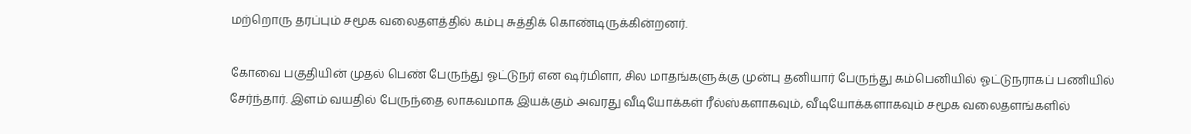மற்றொரு தரப்பும் சமூக வலைதளத்தில் கம்பு சுத்திக் கொண்டிருக்கின்றனர்.

கோவை பகுதியின் முதல் பெண் பேருந்து ஓட்டுநர் என ஷர்மிளா, சில மாதங்களுக்கு முன்பு தனியார் பேருந்து கம்பெனியில் ஓட்டுநராகப் பணியில் சேர்ந்தார். இளம் வயதில் பேருந்தை லாகவமாக இயக்கும் அவரது வீடியோக்கள் ரீல்ஸ்களாகவும், வீடியோக்களாகவும் சமூக வலைதளங்களில்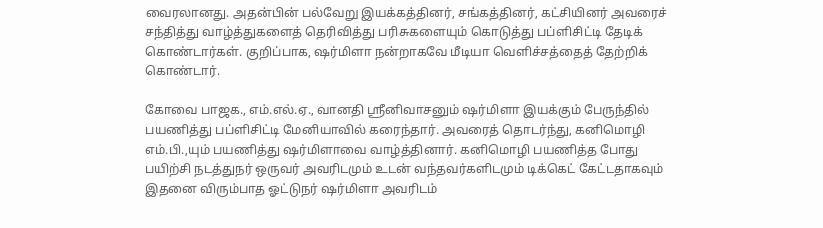வைரலானது. அதன்பின் பல்வேறு இயக்கத்தினர், சங்கத்தினர், கட்சியினர் அவரைச் சந்தித்து வாழ்த்துகளைத் தெரிவித்து பரிசுகளையும் கொடுத்து பப்ளிசிட்டி தேடிக் கொண்டார்கள். குறிப்பாக, ஷர்மிளா நன்றாகவே மீடியா வெளிச்சத்தைத் தேற்றிக் கொண்டார்.

கோவை பாஜக., எம்.எல்.ஏ., வானதி ஸ்ரீனிவாசனும் ஷர்மிளா இயக்கும் பேருந்தில் பயணித்து பப்ளிசிட்டி மேனியாவில் கரைந்தார். அவரைத் தொடர்ந்து, கனிமொழி எம்.பி.,யும் பயணித்து ஷர்மிளாவை வாழ்த்தினார். கனிமொழி பயணித்த போது பயிற்சி நடத்துநர் ஒருவர் அவரிடமும் உடன் வந்தவர்களிடமும் டிக்கெட் கேட்டதாகவும் இதனை விரும்பாத ஓட்டுநர் ஷர்மிளா அவரிடம்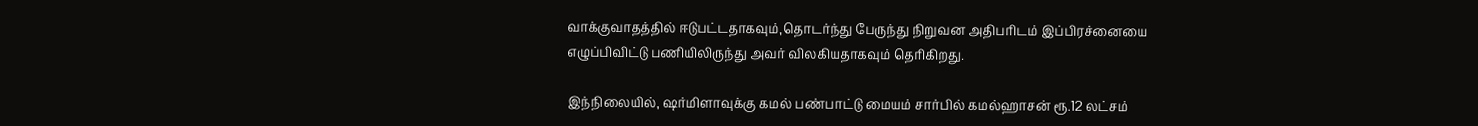வாக்குவாதத்தில் ஈடுபட்டதாகவும்,தொடர்ந்து பேருந்து நிறுவன அதிபரிடம் இப்பிரச்னையை எழுப்பிவிட்டு பணியிலிருந்து அவர் விலகியதாகவும் தெரிகிறது.

இந்நிலையில், ஷர்மிளாவுக்கு கமல் பண்பாட்டு மையம் சார்பில் கமல்ஹாசன் ரூ.12 லட்சம்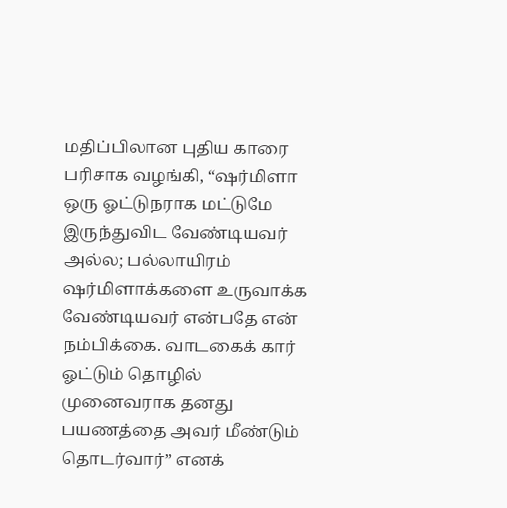மதிப்பிலான புதிய காரை பரிசாக வழங்கி, “ஷர்மிளா ஒரு ஓட்டுநராக மட்டுமே இருந்துவிட வேண்டியவர் அல்ல; பல்லாயிரம் ஷர்மிளாக்களை உருவாக்க வேண்டியவர் என்பதே என் நம்பிக்கை. வாடகைக் கார் ஓட்டும் தொழில் முனைவராக தனது பயணத்தை அவர் மீண்டும் தொடர்வார்” எனக்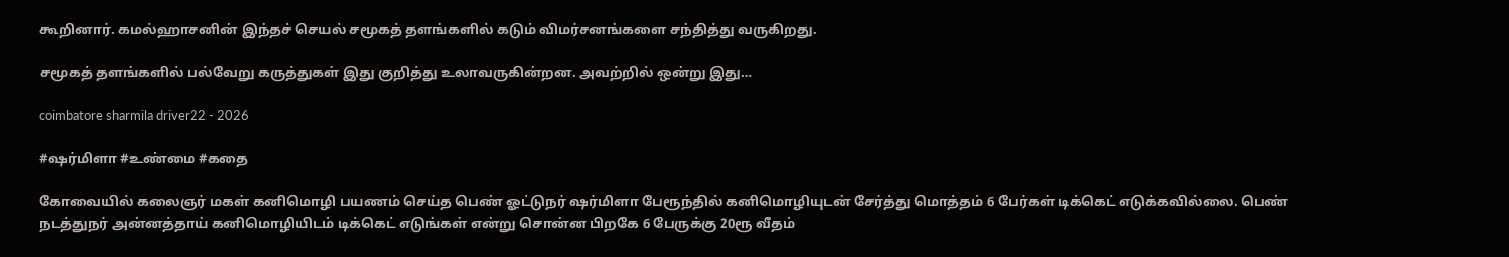கூறினார். கமல்ஹாசனின் இந்தச் செயல் சமூகத் தளங்களில் கடும் விமர்சனங்களை சந்தித்து வருகிறது.

சமூகத் தளங்களில் பல்வேறு கருத்துகள் இது குறித்து உலாவருகின்றன. அவற்றில் ஒன்று இது…

coimbatore sharmila driver22 - 2026

#ஷர்மிளா #உண்மை #கதை

கோவையில் கலைஞர் மகள் கனிமொழி பயணம் செய்த பெண் ஓட்டுநர் ஷர்மிளா பேரூந்தில் கனிமொழியுடன் சேர்த்து மொத்தம் 6 பேர்கள் டிக்கெட் எடுக்கவில்லை. பெண் நடத்துநர் அன்னத்தாய் கனிமொழியிடம் டிக்கெட் எடுங்கள் என்று சொன்ன பிறகே 6 பேருக்கு 20ரூ வீதம்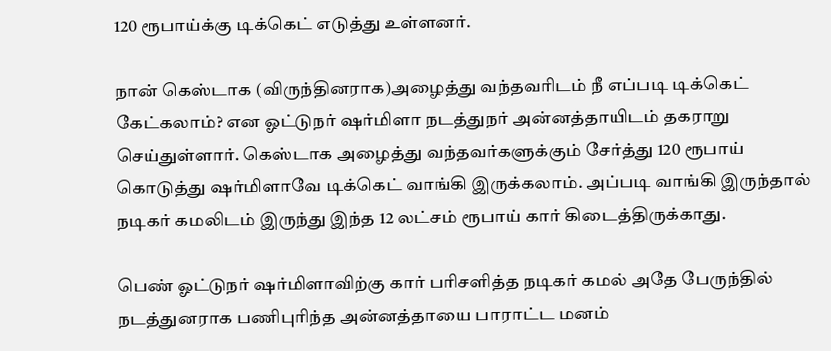120 ரூபாய்க்கு டிக்கெட் எடுத்து உள்ளனர்.

நான் கெஸ்டாக (விருந்தினராக)அழைத்து வந்தவரிடம் நீ எப்படி டிக்கெட் கேட்கலாம்? என ஓட்டுநர் ஷர்மிளா நடத்துநர் அன்னத்தாயிடம் தகராறு செய்துள்ளார். கெஸ்டாக அழைத்து வந்தவர்களுக்கும் சேர்த்து 120 ரூபாய் கொடுத்து ஷர்மிளாவே டிக்கெட் வாங்கி இருக்கலாம். அப்படி வாங்கி இருந்தால் நடிகர் கமலிடம் இருந்து இந்த 12 லட்சம் ரூபாய் கார் கிடைத்திருக்காது.

பெண் ஓட்டுநர் ஷர்மிளாவிற்கு கார் பரிசளித்த நடிகர் கமல் அதே பேருந்தில் நடத்துனராக பணிபுரிந்த அன்னத்தாயை பாராட்ட மனம்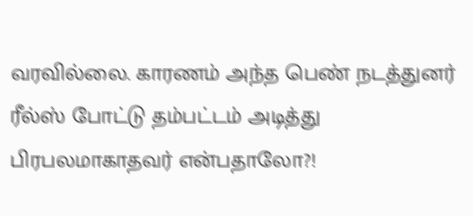வரவில்லை. காரணம் அந்த பெண் நடத்துனர் ரீல்ஸ் போட்டு தம்பட்டம் அடித்து பிரபலமாகாதவர் என்பதாலோ?!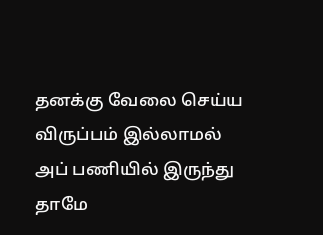தனக்கு வேலை செய்ய விருப்பம் இல்லாமல் அப் பணியில் இருந்து தாமே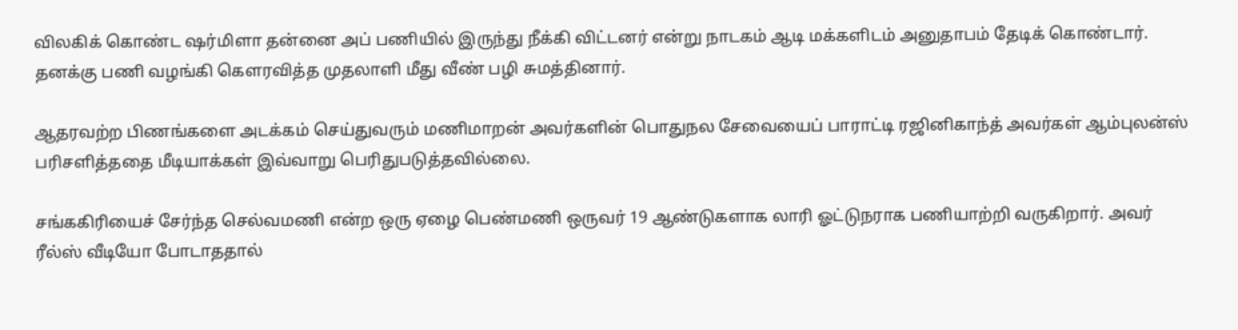விலகிக் கொண்ட ஷர்மிளா தன்னை அப் பணியில் இருந்து நீக்கி விட்டனர் என்று நாடகம் ஆடி மக்களிடம் அனுதாபம் தேடிக் கொண்டார். தனக்கு பணி வழங்கி கௌரவித்த முதலாளி மீது வீண் பழி சுமத்தினார்.

ஆதரவற்ற பிணங்களை அடக்கம் செய்துவரும் மணிமாறன் அவர்களின் பொதுநல சேவையைப் பாராட்டி ரஜினிகாந்த் அவர்கள் ஆம்புலன்ஸ் பரிசளித்ததை மீடியாக்கள் இவ்வாறு பெரிதுபடுத்தவில்லை.

சங்ககிரியைச் சேர்ந்த செல்வமணி என்ற ஒரு ஏழை பெண்மணி ஒருவர் 19 ஆண்டுகளாக லாரி ஓட்டுநராக பணியாற்றி வருகிறார். அவர் ரீல்ஸ் வீடியோ போடாததால்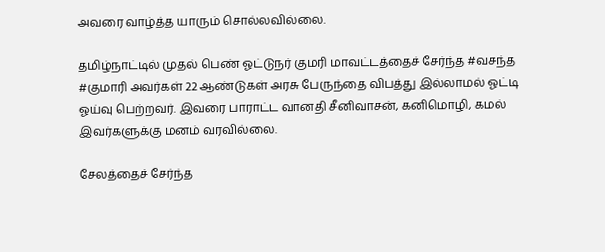அவரை வாழ்த்த யாரும் சொல்லவில்லை.

தமிழ்நாட்டில் முதல் பெண் ஓட்டுநர் குமரி மாவட்டத்தைச் சேர்ந்த #வசந்த #குமாரி அவர்கள் 22 ஆண்டுகள் அரசு பேருந்தை விபத்து இல்லாமல் ஓட்டி ஓய்வு பெற்றவர். இவரை பாராட்ட வானதி சீனிவாசன், கனிமொழி, கமல் இவர்களுக்கு மனம் வரவில்லை.

சேலத்தைச் சேர்ந்த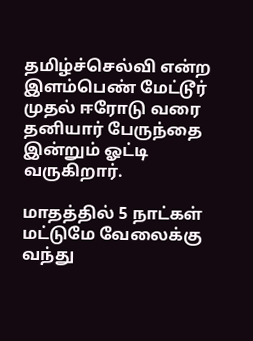தமிழ்ச்செல்வி என்ற இளம்பெண் மேட்டூர் முதல் ஈரோடு வரை தனியார் பேருந்தை இன்றும் ஓட்டி வருகிறார்.

மாதத்தில் 5 நாட்கள் மட்டுமே வேலைக்கு வந்து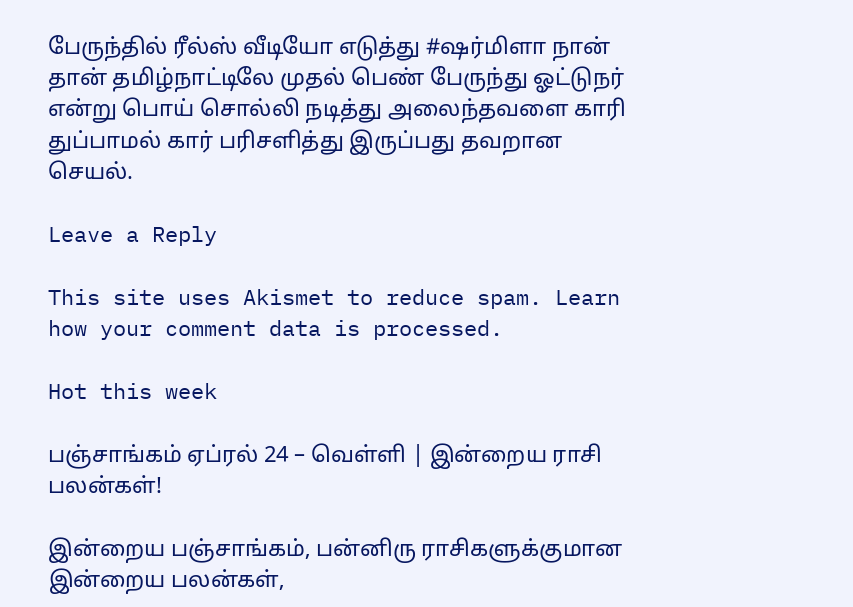பேருந்தில் ரீல்ஸ் வீடியோ எடுத்து #ஷர்மிளா நான் தான் தமிழ்நாட்டிலே முதல் பெண் பேருந்து ஓட்டுநர் என்று பொய் சொல்லி நடித்து அலைந்தவளை காரி துப்பாமல் கார் பரிசளித்து இருப்பது தவறான செயல்.

Leave a Reply

This site uses Akismet to reduce spam. Learn how your comment data is processed.

Hot this week

பஞ்சாங்கம் ஏப்ரல் 24 – வெள்ளி | இன்றைய ராசி பலன்கள்!

இன்றைய பஞ்சாங்கம், பன்னிரு ராசிகளுக்குமான இன்றைய பலன்கள்,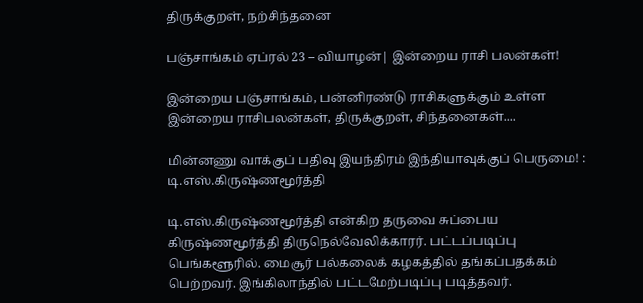திருக்குறள், நற்சிந்தனை

பஞ்சாங்கம் ஏப்ரல் 23 – வியாழன்| இன்றைய ராசி பலன்கள்!

இன்றைய பஞ்சாங்கம், பன்னிரண்டு ராசிகளுக்கும் உள்ள இன்றைய ராசிபலன்கள், திருக்குறள், சிந்தனைகள்....

மின்னணு வாக்குப் பதிவு இயந்திரம் இந்தியாவுக்குப் பெருமை! : டி.எஸ்.கிருஷ்ணமூர்த்தி

டி.எஸ்.கிருஷ்ணமூர்த்தி என்கிற தருவை சுப்பைய கிருஷ்ணமூர்த்தி திருநெல்வேலிக்காரர். பட்டப்படிப்பு பெங்களூரில். மைசூர் பல்கலைக் கழகத்தில் தங்கப்பதக்கம் பெற்றவர். இங்கிலாந்தில் பட்டமேற்படிப்பு படித்தவர்.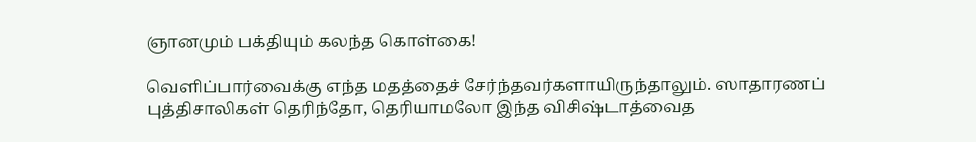ஞானமும் பக்தியும் கலந்த கொள்கை!

வெளிப்பார்வைக்கு எந்த மதத்தைச் சேர்ந்தவர்களாயிருந்தாலும். ஸாதாரணப் புத்திசாலிகள் தெரிந்தோ, தெரியாமலோ இந்த விசிஷ்டாத்வைத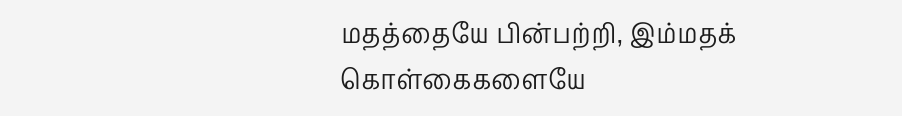மதத்தையே பின்பற்றி, இம்மதக் கொள்கைகளையே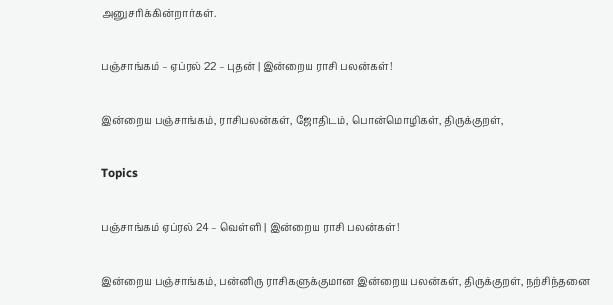அனுசரிக்கின்றார்கள்.

பஞ்சாங்கம் – ஏப்ரல் 22 – புதன் | இன்றைய ராசி பலன்கள்!

இன்றைய பஞ்சாங்கம், ராசிபலன்கள், ஜோதிடம், பொன்மொழிகள், திருக்குறள்,

Topics

பஞ்சாங்கம் ஏப்ரல் 24 – வெள்ளி | இன்றைய ராசி பலன்கள்!

இன்றைய பஞ்சாங்கம், பன்னிரு ராசிகளுக்குமான இன்றைய பலன்கள், திருக்குறள், நற்சிந்தனை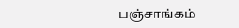பஞ்சாங்கம்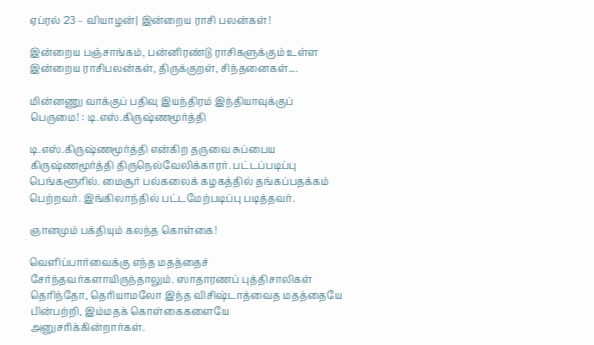ஏப்ரல் 23 – வியாழன்| இன்றைய ராசி பலன்கள்!

இன்றைய பஞ்சாங்கம், பன்னிரண்டு ராசிகளுக்கும் உள்ள இன்றைய ராசிபலன்கள், திருக்குறள், சிந்தனைகள்....

மின்னணு வாக்குப் பதிவு இயந்திரம் இந்தியாவுக்குப் பெருமை! : டி.எஸ்.கிருஷ்ணமூர்த்தி

டி.எஸ்.கிருஷ்ணமூர்த்தி என்கிற தருவை சுப்பைய கிருஷ்ணமூர்த்தி திருநெல்வேலிக்காரர். பட்டப்படிப்பு பெங்களூரில். மைசூர் பல்கலைக் கழகத்தில் தங்கப்பதக்கம் பெற்றவர். இங்கிலாந்தில் பட்டமேற்படிப்பு படித்தவர்.

ஞானமும் பக்தியும் கலந்த கொள்கை!

வெளிப்பார்வைக்கு எந்த மதத்தைச் சேர்ந்தவர்களாயிருந்தாலும். ஸாதாரணப் புத்திசாலிகள் தெரிந்தோ, தெரியாமலோ இந்த விசிஷ்டாத்வைத மதத்தையே பின்பற்றி, இம்மதக் கொள்கைகளையே அனுசரிக்கின்றார்கள்.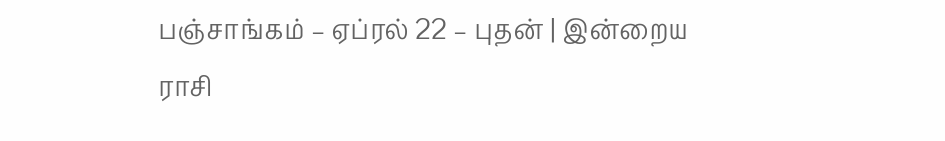பஞ்சாங்கம் – ஏப்ரல் 22 – புதன் | இன்றைய ராசி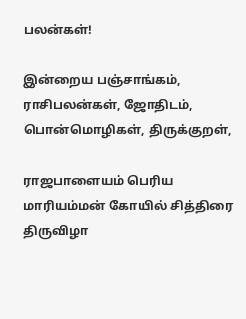பலன்கள்!

இன்றைய பஞ்சாங்கம், ராசிபலன்கள், ஜோதிடம், பொன்மொழிகள், திருக்குறள்,

ராஜபாளையம் பெரிய மாரியம்மன் கோயில் சித்திரை திருவிழா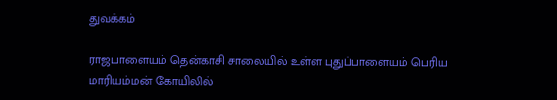துவக்கம்

ராஜபாளையம் தென்காசி சாலையில் உள்ள புதுப்பாளையம் பெரிய மாரியம்மன் கோயிலில்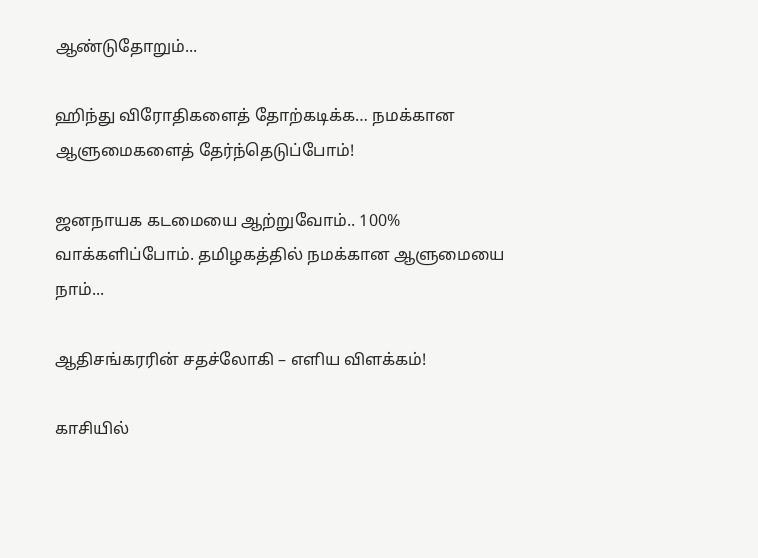ஆண்டுதோறும்...

ஹிந்து விரோதிகளைத் தோற்கடிக்க… நமக்கான ஆளுமைகளைத் தேர்ந்தெடுப்போம்!

ஜனநாயக கடமையை ஆற்றுவோம்.. 100% வாக்களிப்போம். தமிழகத்தில் நமக்கான ஆளுமையை நாம்...

ஆதிசங்கரரின் சதச்லோகி – எளிய விளக்கம்!

காசியில்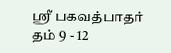ஸ்ரீ பகவத்பாதர் தம் 9 - 12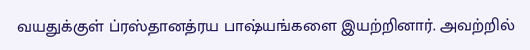வயதுக்குள் ப்ரஸ்தானத்ரய பாஷ்யங்களை இயற்றினார். அவற்றில்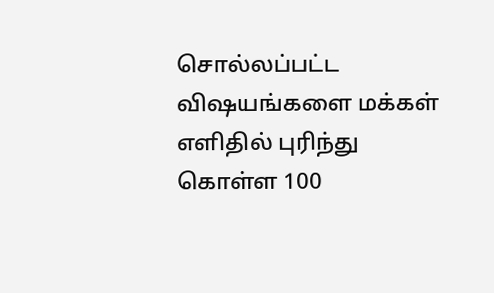சொல்லப்பட்ட விஷயங்களை மக்கள் எளிதில் புரிந்து கொள்ள 100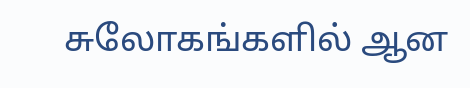சுலோகங்களில் ஆன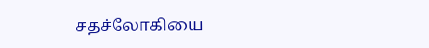சதச்லோகியை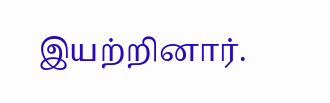இயற்றினார்.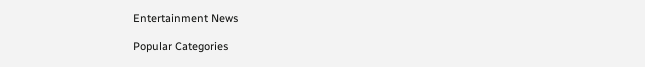Entertainment News

Popular Categories